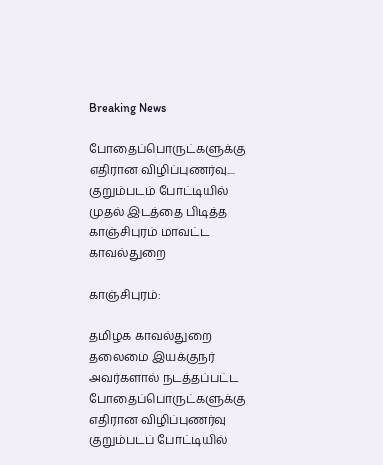Breaking News

போதைப்பொருட்களுக்கு எதிரான விழிப்புணர்வு.... குறும்படம் போட்டியில் முதல் இடத்தை பிடித்த காஞ்சிபுரம் மாவட்ட காவல்துறை

காஞ்சிபுரம்:

தமிழக காவல்துறை தலைமை இயக்குநர் அவர்களால் நடத்தப்பட்ட போதைப்பொருட்களுக்கு எதிரான விழிப்புணர்வு குறும்படப் போட்டியில்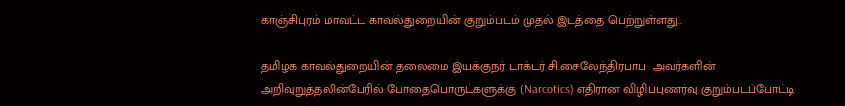காஞ்சிபுரம் மாவட்ட காவல்துறையின் குறும்படம் முதல் இடத்தை பெற்றுள்ளது..

தமிழக காவல்துறையின் தலைமை இயக்குநர் டாக்டர் சி.சைலேந்திரபாப  அவர்களின் அறிவுறுத்தலின்பேரில் போதைபொருட்களுக்கு (Narcotics) எதிரான விழிப்புணர்வு குறும்படப்போட்டி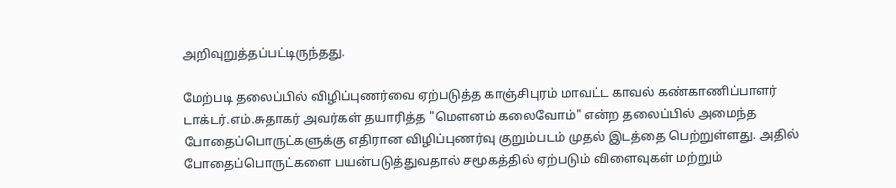அறிவுறுத்தப்பட்டிருந்தது.

மேற்படி தலைப்பில் விழிப்புணர்வை ஏற்படுத்த காஞ்சிபுரம் மாவட்ட காவல் கண்காணிப்பாளர் டாக்டர்.எம்.சுதாகர் அவர்கள் தயாரித்த "மௌனம் கலைவோம்" என்ற தலைப்பில் அமைந்த போதைப்பொருட்களுக்கு எதிரான விழிப்புணர்வு குறும்படம் முதல் இடத்தை பெற்றுள்ளது. அதில் போதைப்பொருட்களை பயன்படுத்துவதால் சமூகத்தில் ஏற்படும் விளைவுகள் மற்றும்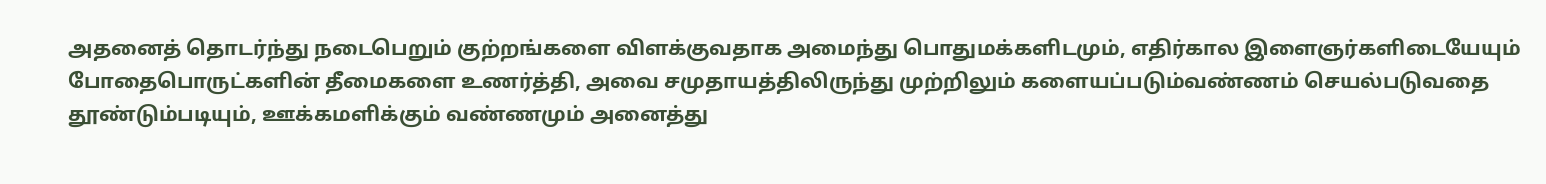அதனைத் தொடர்ந்து நடைபெறும் குற்றங்களை விளக்குவதாக அமைந்து பொதுமக்களிடமும், எதிர்கால இளைஞர்களிடையேயும் போதைபொருட்களின் தீமைகளை உணர்த்தி, அவை சமுதாயத்திலிருந்து முற்றிலும் களையப்படும்வண்ணம் செயல்படுவதை தூண்டும்படியும், ஊக்கமளிக்கும் வண்ணமும் அனைத்து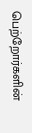பெற்றோர்களின்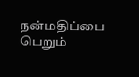நன்மதிப்பை பெறும்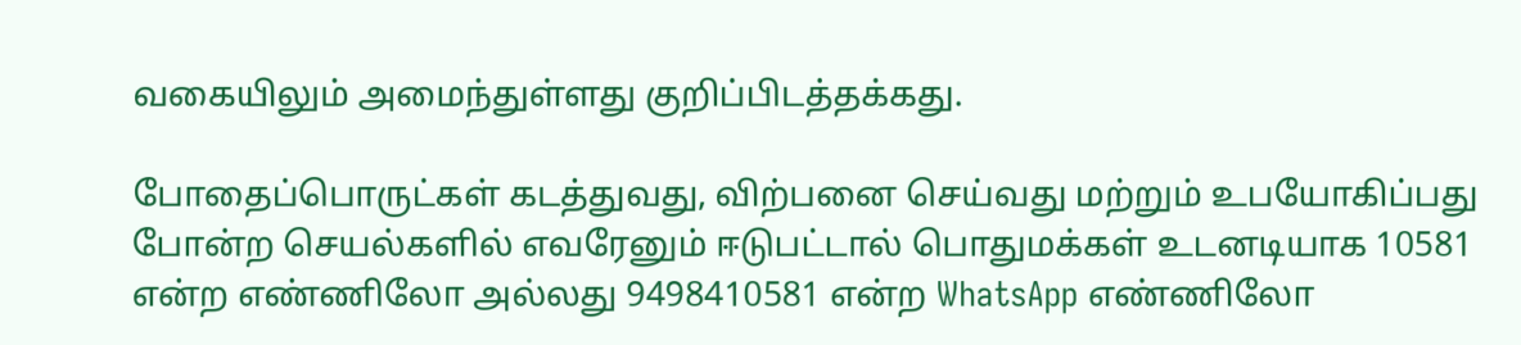வகையிலும் அமைந்துள்ளது குறிப்பிடத்தக்கது.

போதைப்பொருட்கள் கடத்துவது, விற்பனை செய்வது மற்றும் உபயோகிப்பது போன்ற செயல்களில் எவரேனும் ஈடுபட்டால் பொதுமக்கள் உடனடியாக 10581 என்ற எண்ணிலோ அல்லது 9498410581 என்ற WhatsApp எண்ணிலோ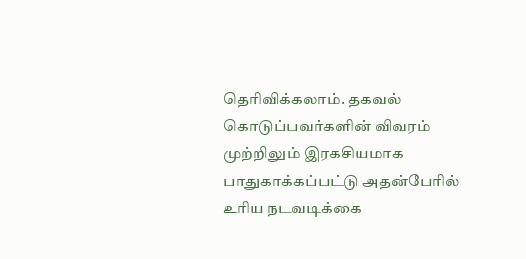தெரிவிக்கலாம். தகவல் கொடுப்பவர்களின் விவரம் முற்றிலும் இரகசியமாக பாதுகாக்கப்பட்டு அதன்பேரில் உரிய நடவடிக்கை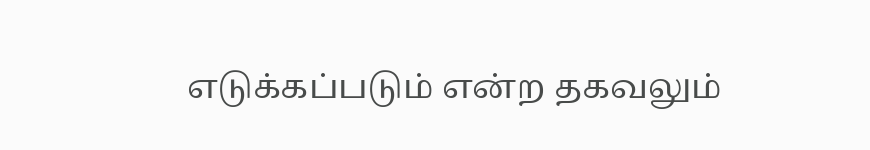எடுக்கப்படும் என்ற தகவலும்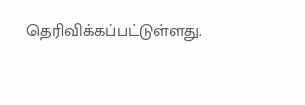தெரிவிக்கப்பட்டுள்ளது.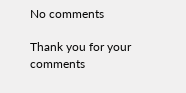No comments

Thank you for your comments